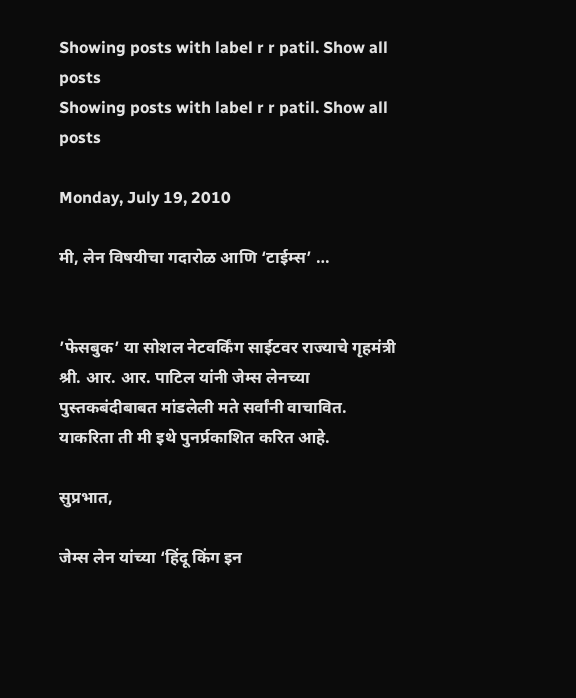Showing posts with label r r patil. Show all posts
Showing posts with label r r patil. Show all posts

Monday, July 19, 2010

मी, लेन विषयीचा गदारोळ आणि ‘टाईम्स’ …


’फेसबुक’ या सोशल नेटवर्किंग साईटवर राज्याचे गृहमंत्री श्री. आर. आर. पाटिल यांनी जेम्स लेनच्या पुस्तकबंदीबाबत मांडलेली मते सर्वांनी वाचावित. याकरिता ती मी इथे पुनर्प्रकाशित करित आहे.

सुप्रभात,

जेम्स लेन यांच्या ‘हिंदू किंग इन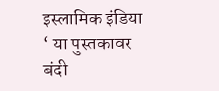इस्लामिक इंडिया ‘ या पुस्तकावर बंदी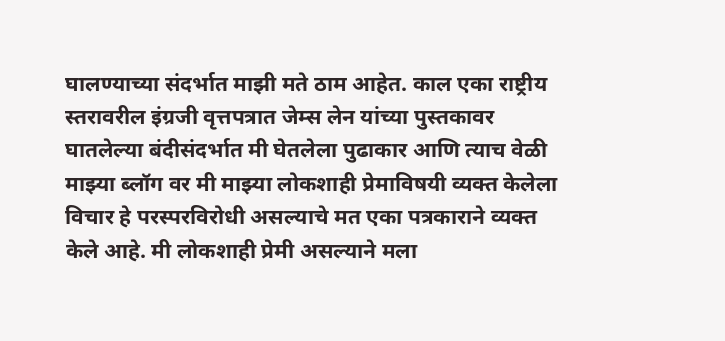घालण्याच्या संदर्भात माझी मते ठाम आहेत. काल एका राष्ट्रीय स्तरावरील इंग्रजी वृत्तपत्रात जेम्स लेन यांच्या पुस्तकावर घातलेल्या बंदीसंदर्भात मी घेतलेला पुढाकार आणि त्याच वेळी माझ्या ब्लॉग वर मी माझ्या लोकशाही प्रेमाविषयी व्यक्त केलेला विचार हे परस्परविरोधी असल्याचे मत एका पत्रकाराने व्यक्त केले आहे. मी लोकशाही प्रेमी असल्याने मला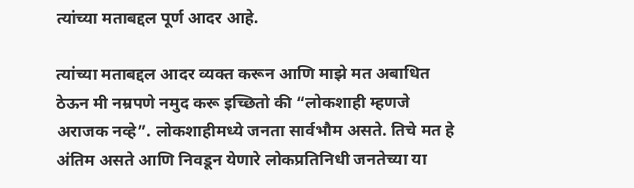त्यांच्या मताबद्दल पूर्ण आदर आहे.

त्यांच्या मताबद्दल आदर व्यक्त करून आणि माझे मत अबाधित ठेऊन मी नम्रपणे नमुद करू इच्छितो की “लोकशाही म्हणजे अराजक नव्हे”. लोकशाहीमध्ये जनता सार्वभौम असते. तिचे मत हे अंतिम असते आणि निवडून येणारे लोकप्रतिनिधी जनतेच्या या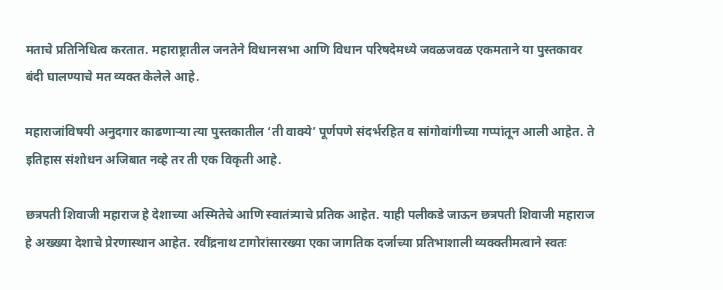मताचे प्रतिनिधित्व करतात. महाराष्ट्रातील जनतेने विधानसभा आणि विधान परिषदेमध्ये जवळजवळ एकमताने या पुस्तकावर बंदी घालण्याचे मत व्यक्त केलेले आहे.

महाराजांविषयी अनुदगार काढणार्‍या त्या पुस्तकातील ‘ती वाक्ये’ पूर्णपणे संदर्भरहित व सांगोवांगीच्या गप्पांतून आली आहेत. ते इतिहास संशोधन अजिबात नव्हे तर ती एक विकृती आहे.

छत्रपती शिवाजी महाराज हे देशाच्या अस्मितेचे आणि स्वातंत्र्याचे प्रतिक आहेत. याही पलीकडे जाऊन छत्रपती शिवाजी महाराज हे अख्ख्या देशाचे प्रेरणास्थान आहेत. रवींद्रनाथ टागोरांसारख्या एका जागतिक दर्जाच्या प्रतिभाशाली व्यक्क्तीमत्वाने स्वतः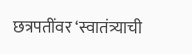छत्रपतींवर ‘स्वातंत्र्याची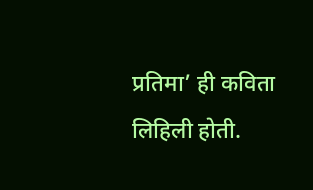प्रतिमा’ ही कविता लिहिली होती.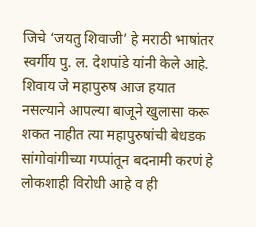जिचे ‘जयतु शिवाजी’ हे मराठी भाषांतर स्वर्गीय पु. ल. देशपांडे यांनी केले आहे. शिवाय जे महापुरुष आज हयात नसल्याने आपल्या बाजूने खुलासा करू शकत नाहीत त्या महापुरुषांची बेधडक सांगोवांगीच्या गप्पांतून बदनामी करणं हे लोकशाही विरोधी आहे व ही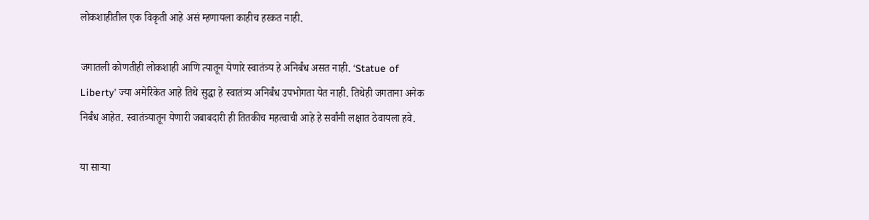लोकशाहीतील एक विकृती आहे असं म्हणायला काहीच हरकत नाही.

जगातली कोणतीही लोकशाही आणि त्यातून येणारे स्वातंत्र्य हे अनिर्बंध असत नाही. ‘Statue of Liberty’ ज्या अमेरिकेत आहे तिथे सुद्धा हे स्वातंत्र्य अनिर्बंध उपभोगता येत नाही. तिथेही जगताना अनेक निर्बंध आहेत. स्वातंत्र्यातून येणारी जबाबदारी ही तितकीच महत्वाची आहे हे सर्वांनी लक्षात ठेवायला हवे.

या सार्‍या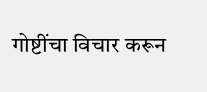गोष्टींचा विचार करून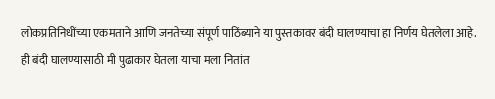लोकप्रतिनिधींच्या एकमताने आणि जनतेच्या संपूर्ण पाठिंब्याने या पुस्तकावर बंदी घालण्याचा हा निर्णय घेतलेला आहे. ही बंदी घालण्यासाठी मी पुढाकार घेतला याचा मला नितांत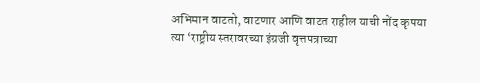अभिमान वाटतो, वाटणार आणि वाटत राहील याची नोंद कृपया त्या ‘राष्ट्रीय स्तरावरच्या इंग्रजी वृत्तपत्राच्या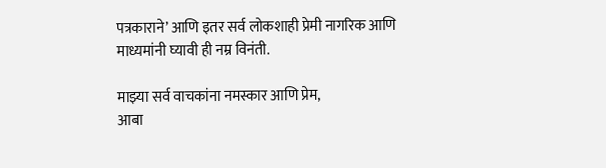पत्रकाराने’ आणि इतर सर्व लोकशाही प्रेमी नागरिक आणि माध्यमांनी घ्यावी ही नम्र विनंती.

माझ्या सर्व वाचकांना नमस्कार आणि प्रेम,
आबा